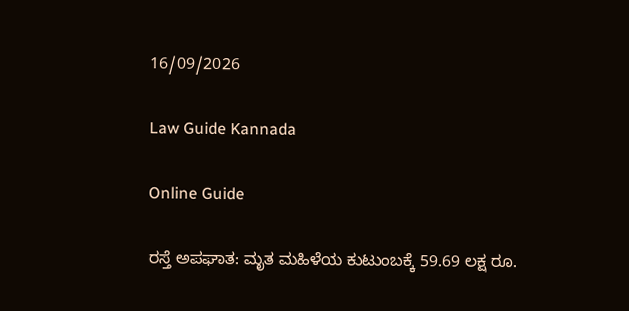16/09/2026

Law Guide Kannada

Online Guide

ರಸ್ತೆ ಅಪಘಾತ: ಮೃತ ಮಹಿಳೆಯ ಕುಟುಂಬಕ್ಕೆ 59.69 ಲಕ್ಷ ರೂ.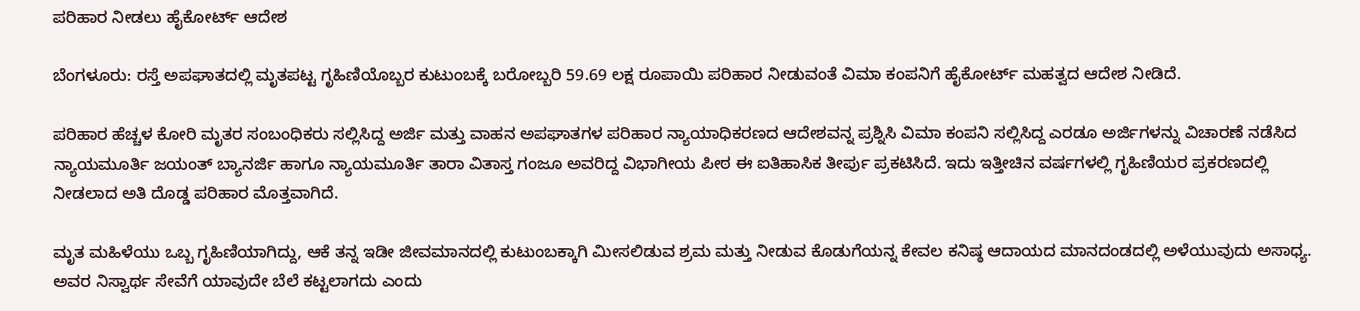ಪರಿಹಾರ ನೀಡಲು ಹೈಕೋರ್ಟ್ ಆದೇಶ

ಬೆಂಗಳೂರು: ರಸ್ತೆ ಅಪಘಾತದಲ್ಲಿ ಮೃತಪಟ್ಟ ಗೃಹಿಣಿಯೊಬ್ಬರ ಕುಟುಂಬಕ್ಕೆ ಬರೋಬ್ಬರಿ 59.69 ಲಕ್ಷ ರೂಪಾಯಿ ಪರಿಹಾರ ನೀಡುವಂತೆ ವಿಮಾ ಕಂಪನಿಗೆ ಹೈಕೋರ್ಟ್ ಮಹತ್ವದ ಆದೇಶ ನೀಡಿದೆ.

ಪರಿಹಾರ ಹೆಚ್ಚಳ ಕೋರಿ ಮೃತರ ಸಂಬಂಧಿಕರು ಸಲ್ಲಿಸಿದ್ದ ಅರ್ಜಿ ಮತ್ತು ವಾಹನ ಅಪಘಾತಗಳ ಪರಿಹಾರ ನ್ಯಾಯಾಧಿಕರಣದ ಆದೇಶವನ್ನ ಪ್ರಶ್ನಿಸಿ ವಿಮಾ ಕಂಪನಿ ಸಲ್ಲಿಸಿದ್ದ ಎರಡೂ ಅರ್ಜಿಗಳನ್ನು ವಿಚಾರಣೆ ನಡೆಸಿದ ನ್ಯಾಯಮೂರ್ತಿ ಜಯಂತ್ ಬ್ಯಾನರ್ಜಿ ಹಾಗೂ ನ್ಯಾಯಮೂರ್ತಿ ತಾರಾ ವಿತಾಸ್ತ ಗಂಜೂ ಅವರಿದ್ದ ವಿಭಾಗೀಯ ಪೀಠ ಈ ಐತಿಹಾಸಿಕ ತೀರ್ಪು ಪ್ರಕಟಿಸಿದೆ. ಇದು ಇತ್ತೀಚಿನ ವರ್ಷಗಳಲ್ಲಿ ಗೃಹಿಣಿಯರ ಪ್ರಕರಣದಲ್ಲಿ ನೀಡಲಾದ ಅತಿ ದೊಡ್ಡ ಪರಿಹಾರ ಮೊತ್ತವಾಗಿದೆ.

ಮೃತ ಮಹಿಳೆಯು ಒಬ್ಬ ಗೃಹಿಣಿಯಾಗಿದ್ದು, ಆಕೆ ತನ್ನ ಇಡೀ ಜೀವಮಾನದಲ್ಲಿ ಕುಟುಂಬಕ್ಕಾಗಿ ಮೀಸಲಿಡುವ ಶ್ರಮ ಮತ್ತು ನೀಡುವ ಕೊಡುಗೆಯನ್ನ ಕೇವಲ ಕನಿಷ್ಠ ಆದಾಯದ ಮಾನದಂಡದಲ್ಲಿ ಅಳೆಯುವುದು ಅಸಾಧ್ಯ. ಅವರ ನಿಸ್ವಾರ್ಥ ಸೇವೆಗೆ ಯಾವುದೇ ಬೆಲೆ ಕಟ್ಟಲಾಗದು ಎಂದು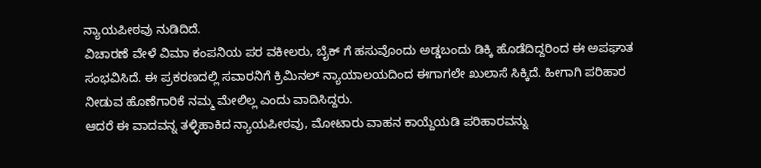ನ್ಯಾಯಪೀಠವು ನುಡಿದಿದೆ.
ವಿಚಾರಣೆ ವೇಳೆ ವಿಮಾ ಕಂಪನಿಯ ಪರ ವಕೀಲರು, ಬೈಕ್ ಗೆ ಹಸುವೊಂದು ಅಡ್ಡಬಂದು ಡಿಕ್ಕಿ ಹೊಡೆದಿದ್ದರಿಂದ ಈ ಅಪಘಾತ ಸಂಭವಿಸಿದೆ. ಈ ಪ್ರಕರಣದಲ್ಲಿ ಸವಾರನಿಗೆ ಕ್ರಿಮಿನಲ್ ನ್ಯಾಯಾಲಯದಿಂದ ಈಗಾಗಲೇ ಖುಲಾಸೆ ಸಿಕ್ಕಿದೆ. ಹೀಗಾಗಿ ಪರಿಹಾರ ನೀಡುವ ಹೊಣೆಗಾರಿಕೆ ನಮ್ಮ ಮೇಲಿಲ್ಲ ಎಂದು ವಾದಿಸಿದ್ದರು.
ಆದರೆ ಈ ವಾದವನ್ನ ತಳ್ಳಿಹಾಕಿದ ನ್ಯಾಯಪೀಠವು, ಮೋಟಾರು ವಾಹನ ಕಾಯ್ದೆಯಡಿ ಪರಿಹಾರವನ್ನು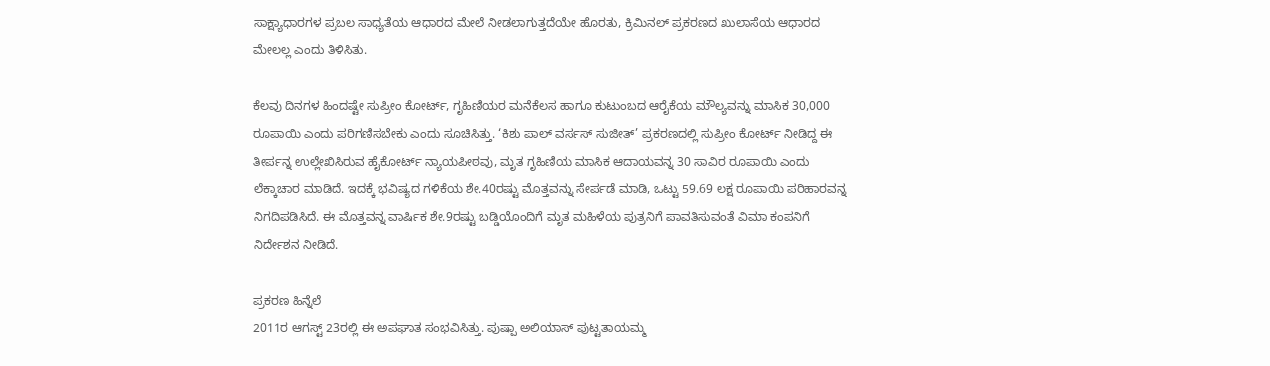ಸಾಕ್ಷ್ಯಾಧಾರಗಳ ಪ್ರಬಲ ಸಾಧ್ಯತೆಯ ಆಧಾರದ ಮೇಲೆ ನೀಡಲಾಗುತ್ತದೆಯೇ ಹೊರತು, ಕ್ರಿಮಿನಲ್ ಪ್ರಕರಣದ ಖುಲಾಸೆಯ ಆಧಾರದ ಮೇಲಲ್ಲ ಎಂದು ತಿಳಿಸಿತು.

ಕೆಲವು ದಿನಗಳ ಹಿಂದಷ್ಟೇ ಸುಪ್ರೀಂ ಕೋರ್ಟ್, ಗೃಹಿಣಿಯರ ಮನೆಕೆಲಸ ಹಾಗೂ ಕುಟುಂಬದ ಆರೈಕೆಯ ಮೌಲ್ಯವನ್ನು ಮಾಸಿಕ 30,000 ರೂಪಾಯಿ ಎಂದು ಪರಿಗಣಿಸಬೇಕು ಎಂದು ಸೂಚಿಸಿತ್ತು. ‘ಕಿಶು ಪಾಲ್ ವರ್ಸಸ್ ಸುಜೀತ್’ ಪ್ರಕರಣದಲ್ಲಿ ಸುಪ್ರೀಂ ಕೋರ್ಟ್ ನೀಡಿದ್ದ ಈ ತೀರ್ಪನ್ನ ಉಲ್ಲೇಖಿಸಿರುವ ಹೈಕೋರ್ಟ್ ನ್ಯಾಯಪೀಠವು, ಮೃತ ಗೃಹಿಣಿಯ ಮಾಸಿಕ ಆದಾಯವನ್ನ 30 ಸಾವಿರ ರೂಪಾಯಿ ಎಂದು ಲೆಕ್ಕಾಚಾರ ಮಾಡಿದೆ. ಇದಕ್ಕೆ ಭವಿಷ್ಯದ ಗಳಿಕೆಯ ಶೇ.40ರಷ್ಟು ಮೊತ್ತವನ್ನು ಸೇರ್ಪಡೆ ಮಾಡಿ, ಒಟ್ಟು 59.69 ಲಕ್ಷ ರೂಪಾಯಿ ಪರಿಹಾರವನ್ನ ನಿಗದಿಪಡಿಸಿದೆ. ಈ ಮೊತ್ತವನ್ನ ವಾರ್ಷಿಕ ಶೇ.9ರಷ್ಟು ಬಡ್ಡಿಯೊಂದಿಗೆ ಮೃತ ಮಹಿಳೆಯ ಪುತ್ರನಿಗೆ ಪಾವತಿಸುವಂತೆ ವಿಮಾ ಕಂಪನಿಗೆ ನಿರ್ದೇಶನ ನೀಡಿದೆ.

ಪ್ರಕರಣ ಹಿನ್ನೆಲೆ
2011ರ ಆಗಸ್ಟ್ 23ರಲ್ಲಿ ಈ ಅಪಘಾತ ಸಂಭವಿಸಿತ್ತು. ಪುಷ್ಪಾ ಅಲಿಯಾಸ್ ಪುಟ್ಟತಾಯಮ್ಮ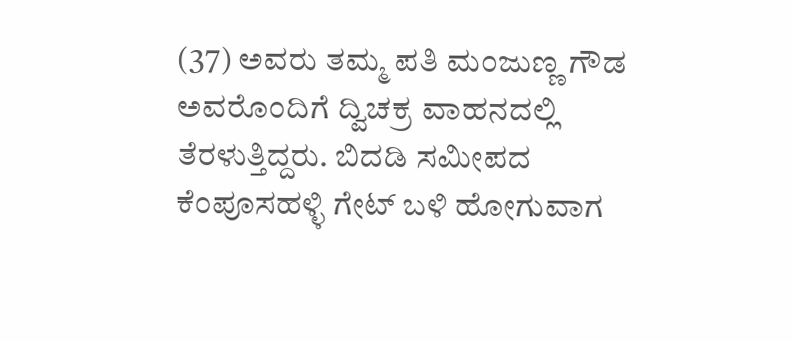(37) ಅವರು ತಮ್ಮ ಪತಿ ಮಂಜುಣ್ಣ ಗೌಡ ಅವರೊಂದಿಗೆ ದ್ವಿಚಕ್ರ ವಾಹನದಲ್ಲಿ ತೆರಳುತ್ತಿದ್ದರು. ಬಿದಡಿ ಸಮೀಪದ ಕೆಂಪೂಸಹಳ್ಳಿ ಗೇಟ್ ಬಳಿ ಹೋಗುವಾಗ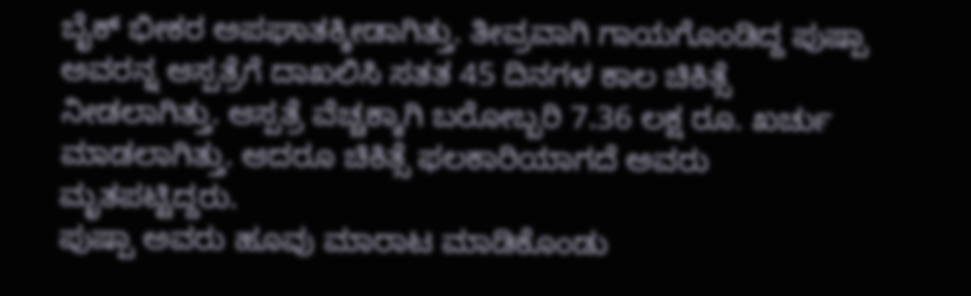ಬೈಕ್ ಭೀಕರ ಅಪಘಾತಕ್ಕೀಡಾಗಿತ್ತು. ತೀವ್ರವಾಗಿ ಗಾಯಗೊಂಡಿದ್ದ ಪುಷ್ಪಾ ಅವರನ್ನ ಆಸ್ಪತ್ರೆಗೆ ದಾಖಲಿಸಿ ಸತತ 45 ದಿನಗಳ ಕಾಲ ಚಿಕಿತ್ಸೆ ನೀಡಲಾಗಿತ್ತು. ಆಸ್ಪತ್ರೆ ವೆಚ್ಚಕ್ಕಾಗಿ ಬರೋಬ್ಬರಿ 7.36 ಲಕ್ಷ ರೂ. ಖರ್ಚು ಮಾಡಲಾಗಿತ್ತು. ಆದರೂ ಚಿಕಿತ್ಸೆ ಫಲಕಾರಿಯಾಗದೆ ಅವರು ಮೃತಪಟ್ಟಿದ್ದರು.
ಪುಷ್ಪಾ ಅವರು ಹೂವು ಮಾರಾಟ ಮಾಡಿಕೊಂಡು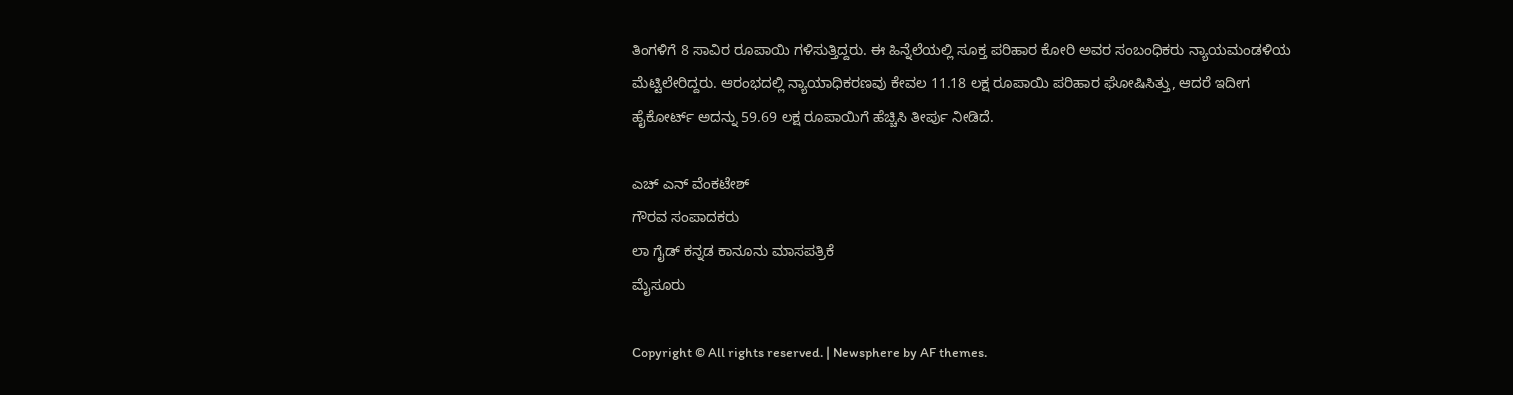ತಿಂಗಳಿಗೆ 8 ಸಾವಿರ ರೂಪಾಯಿ ಗಳಿಸುತ್ತಿದ್ದರು. ಈ ಹಿನ್ನೆಲೆಯಲ್ಲಿ ಸೂಕ್ತ ಪರಿಹಾರ ಕೋರಿ ಅವರ ಸಂಬಂಧಿಕರು ನ್ಯಾಯಮಂಡಳಿಯ ಮೆಟ್ಟಿಲೇರಿದ್ದರು. ಆರಂಭದಲ್ಲಿ ನ್ಯಾಯಾಧಿಕರಣವು ಕೇವಲ 11.18 ಲಕ್ಷ ರೂಪಾಯಿ ಪರಿಹಾರ ಘೋಷಿಸಿತ್ತು, ಆದರೆ ಇದೀಗ ಹೈಕೋರ್ಟ್ ಅದನ್ನು 59.69 ಲಕ್ಷ ರೂಪಾಯಿಗೆ ಹೆಚ್ಚಿಸಿ ತೀರ್ಪು ನೀಡಿದೆ.

ಎಚ್ ಎನ್ ವೆಂಕಟೇಶ್
ಗೌರವ ಸಂಪಾದಕರು
ಲಾ ಗೈಡ್ ಕನ್ನಡ ಕಾನೂನು ಮಾಸಪತ್ರಿಕೆ
ಮೈಸೂರು

Copyright © All rights reserved. | Newsphere by AF themes.